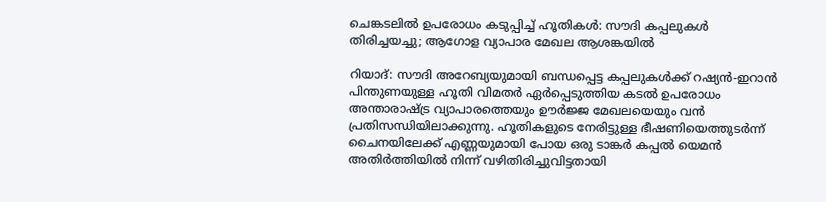ചെങ്കടലിൽ ഉപരോധം കടുപ്പിച്ച് ഹൂതികൾ: സൗദി കപ്പലുകൾ തിരിച്ചയച്ചു; ആഗോള വ്യാപാര മേഖല ആശങ്കയിൽ

റിയാദ്: സൗദി അറേബ്യയുമായി ബന്ധപ്പെട്ട കപ്പലുകൾക്ക് റഷ്യൻ-ഇറാൻ പിന്തുണയുള്ള ഹൂതി വിമതർ ഏർപ്പെടുത്തിയ കടൽ ഉപരോധം അന്താരാഷ്ട്ര വ്യാപാരത്തെയും ഊർജ്ജ മേഖലയെയും വൻ പ്രതിസന്ധിയിലാക്കുന്നു. ഹൂതികളുടെ നേരിട്ടുള്ള ഭീഷണിയെത്തുടർന്ന് ചൈനയിലേക്ക് എണ്ണയുമായി പോയ ഒരു ടാങ്കർ കപ്പൽ യെമൻ അതിർത്തിയിൽ നിന്ന് വഴിതിരിച്ചുവിട്ടതായി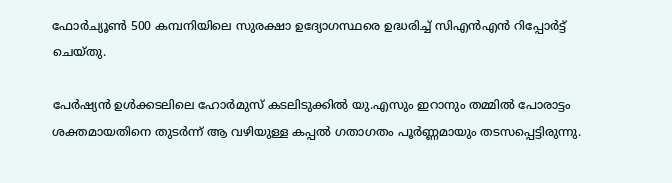ഫോർച്യൂൺ 500 കമ്പനിയിലെ സുരക്ഷാ ഉദ്യോഗസ്ഥരെ ഉദ്ധരിച്ച് സിഎൻഎൻ റിപ്പോർട്ട് ചെയ്തു.

പേർഷ്യൻ ഉൾക്കടലിലെ ഹോർമുസ് കടലിടുക്കിൽ യു.എസും ഇറാനും തമ്മിൽ പോരാട്ടം ശക്തമായതിനെ തുടർന്ന് ആ വഴിയുള്ള കപ്പൽ ഗതാഗതം പൂർണ്ണമായും തടസപ്പെട്ടിരുന്നു.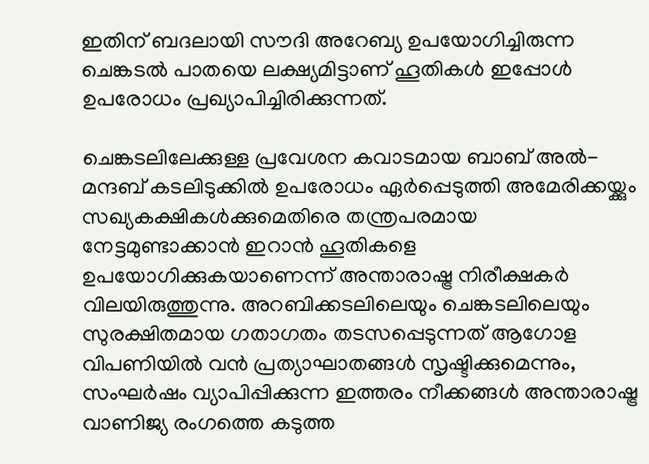ഇതിന് ബദലായി സൗദി അറേബ്യ ഉപയോഗിച്ചിരുന്ന ചെങ്കടൽ പാതയെ ലക്ഷ്യമിട്ടാണ് ഹൂതികൾ ഇപ്പോൾ ഉപരോധം പ്രഖ്യാപിച്ചിരിക്കുന്നത്.

ചെങ്കടലിലേക്കുള്ള പ്രവേശന കവാടമായ ബാബ് അൽ-മന്ദബ് കടലിടുക്കിൽ ഉപരോധം ഏർപ്പെടുത്തി അമേരിക്കയ്ക്കും സഖ്യകക്ഷികൾക്കുമെതിരെ തന്ത്രപരമായ നേട്ടമുണ്ടാക്കാൻ ഇറാൻ ഹൂതികളെ ഉപയോഗിക്കുകയാണെന്ന് അന്താരാഷ്ട്ര നിരീക്ഷകർ വിലയിരുത്തുന്നു. അറബിക്കടലിലെയും ചെങ്കടലിലെയും സുരക്ഷിതമായ ഗതാഗതം തടസപ്പെടുന്നത് ആഗോള വിപണിയിൽ വൻ പ്രത്യാഘാതങ്ങൾ സൃഷ്ടിക്കുമെന്നും, സംഘർഷം വ്യാപിപ്പിക്കുന്ന ഇത്തരം നീക്കങ്ങൾ അന്താരാഷ്ട്ര വാണിജ്യ രംഗത്തെ കടുത്ത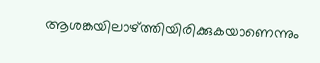ആശങ്കയിലാഴ്ത്തിയിരിക്കുകയാണെന്നും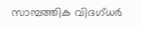സാമ്പത്തിക വിദഗ്ധർ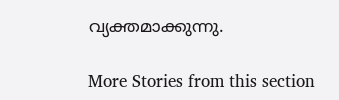വ്യക്തമാക്കുന്നു.

More Stories from this section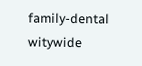family-dental
witywide